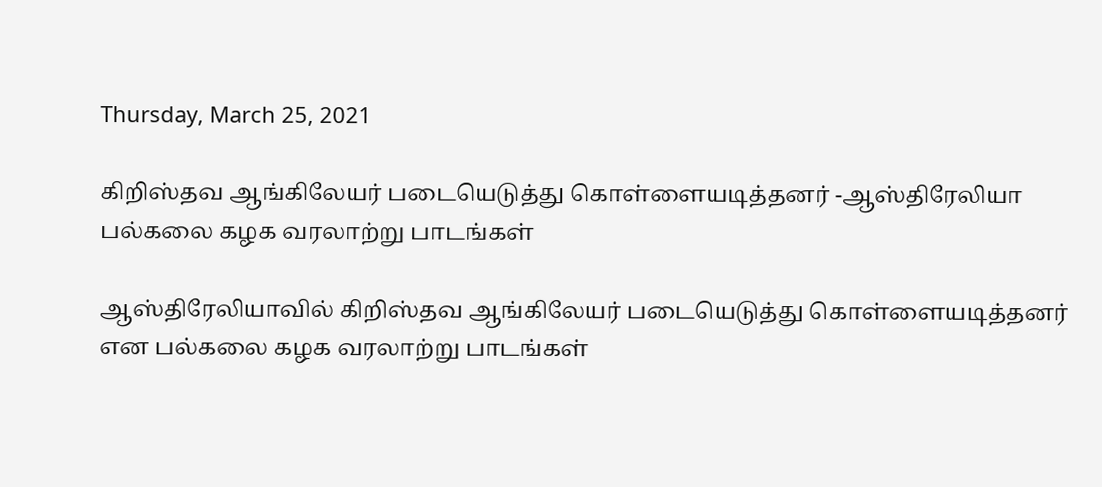Thursday, March 25, 2021

கிறிஸ்தவ ஆங்கிலேயர் படையெடுத்து கொள்ளையடித்தனர் -ஆஸ்திரேலியா பல்கலை கழக வரலாற்று பாடங்கள்

ஆஸ்திரேலியாவில் கிறிஸ்தவ ஆங்கிலேயர் படையெடுத்து கொள்ளையடித்தனர் என பல்கலை கழக வரலாற்று பாடங்கள்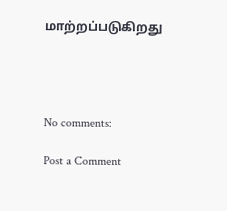மாற்றப்படுகிறது




No comments:

Post a Comment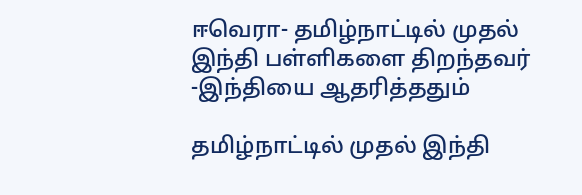ஈவெரா- தமிழ்நாட்டில் முதல் இந்தி பள்ளிகளை திறந்தவர் -இந்தியை ஆதரித்ததும்

தமிழ்நாட்டில் முதல் இந்தி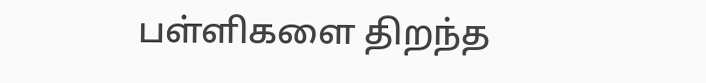பள்ளிகளை திறந்த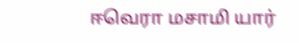ஈவெரா மசாமி யார்